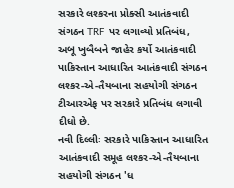સરકારે લશ્કરના પ્રોક્સી આતંકવાદી સંગઠન TRF પર લગાવ્યો પ્રતિબંધ, અબૂ ખુબૈબને જાહેર કર્યો આતંકવાદી
પાકિસ્તાન આધારિત આતંકવાદી સંગઠન લશ્કર-એ-તૈયબાના સહયોગી સંગઠન ટીઆરએફ પર સરકારે પ્રતિબંધ લગાવી દીધો છે.
નવી દિલ્લીઃ સરકારે પાકિસ્તાન આધારિત આતંકવાદી સમૂહ લશ્કર-એ-તૈયબાના સહયોગી સંગઠન 'ધ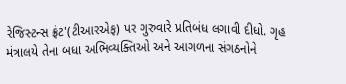રેજિસ્ટન્સ ફ્રંટ'(ટીઆરએફ) પર ગુરુવારે પ્રતિબંધ લગાવી દીધો. ગૃહ મંત્રાલયે તેના બધા અભિવ્યક્તિઓ અને આગળના સંગઠનોને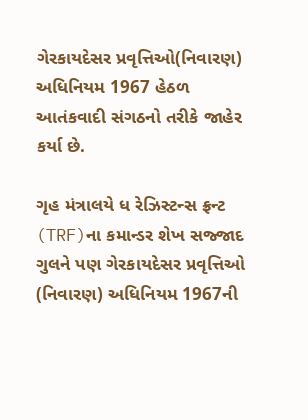ગેરકાયદેસર પ્રવૃત્તિઓ(નિવારણ) અધિનિયમ 1967 હેઠળ આતંકવાદી સંગઠનો તરીકે જાહેર કર્યા છે.

ગૃહ મંત્રાલયે ધ રેઝિસ્ટન્સ ફ્રન્ટ (TRF)ના કમાન્ડર શેખ સજ્જાદ ગુલને પણ ગેરકાયદેસર પ્રવૃત્તિઓ (નિવારણ) અધિનિયમ 1967ની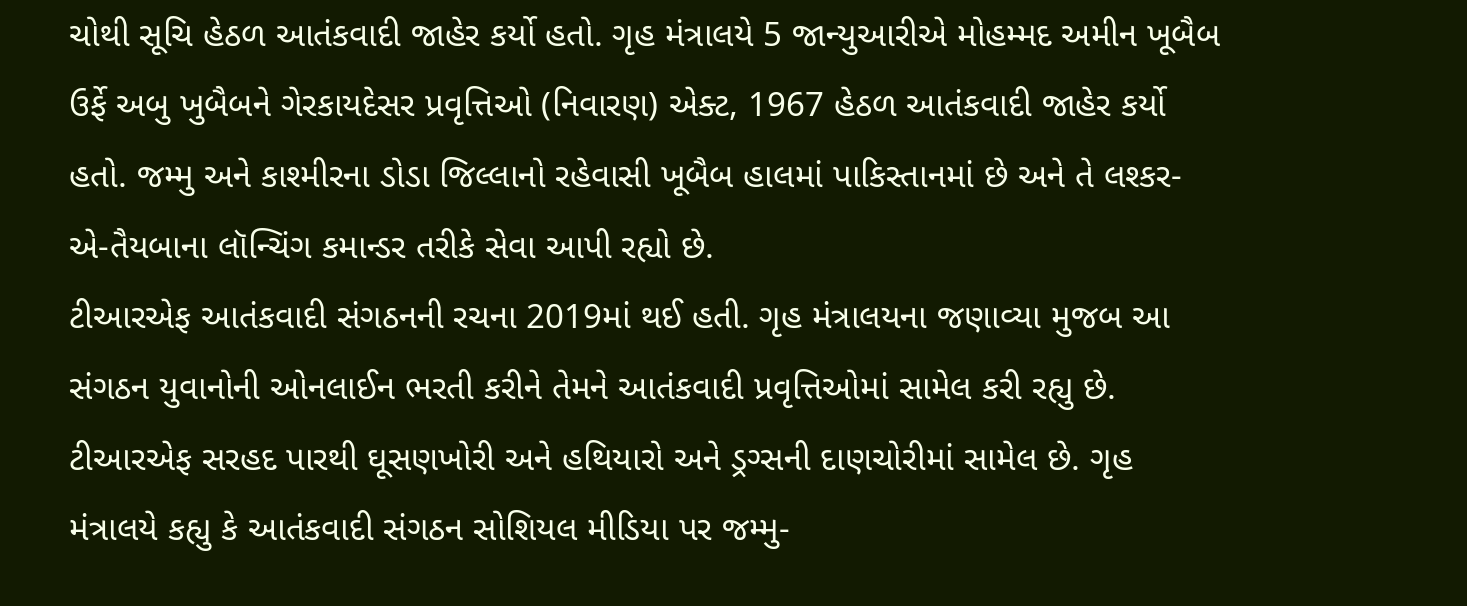ચોથી સૂચિ હેઠળ આતંકવાદી જાહેર કર્યો હતો. ગૃહ મંત્રાલયે 5 જાન્યુઆરીએ મોહમ્મદ અમીન ખૂબૈબ ઉર્ફે અબુ ખુબૈબને ગેરકાયદેસર પ્રવૃત્તિઓ (નિવારણ) એક્ટ, 1967 હેઠળ આતંકવાદી જાહેર કર્યો હતો. જમ્મુ અને કાશ્મીરના ડોડા જિલ્લાનો રહેવાસી ખૂબૈબ હાલમાં પાકિસ્તાનમાં છે અને તે લશ્કર-એ-તૈયબાના લૉન્ચિંગ કમાન્ડર તરીકે સેવા આપી રહ્યો છે.
ટીઆરએફ આતંકવાદી સંગઠનની રચના 2019માં થઈ હતી. ગૃહ મંત્રાલયના જણાવ્યા મુજબ આ સંગઠન યુવાનોની ઓનલાઈન ભરતી કરીને તેમને આતંકવાદી પ્રવૃત્તિઓમાં સામેલ કરી રહ્યુ છે. ટીઆરએફ સરહદ પારથી ઘૂસણખોરી અને હથિયારો અને ડ્રગ્સની દાણચોરીમાં સામેલ છે. ગૃહ મંત્રાલયે કહ્યુ કે આતંકવાદી સંગઠન સોશિયલ મીડિયા પર જમ્મુ-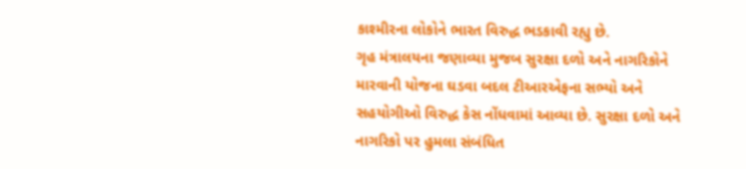કાશ્મીરના લોકોને ભારત વિરુદ્ધ ભડકાવી રહ્યુ છે.
ગૃહ મંત્રાલયના જણાવ્યા મુજબ સુરક્ષા દળો અને નાગરિકોને મારવાની યોજના ઘડવા બદલ ટીઆરએફના સભ્યો અને સહયોગીઓ વિરુદ્ધ કેસ નોંધવામાં આવ્યા છે. સુરક્ષા દળો અને નાગરિકો પર હુમલા સંબંધિત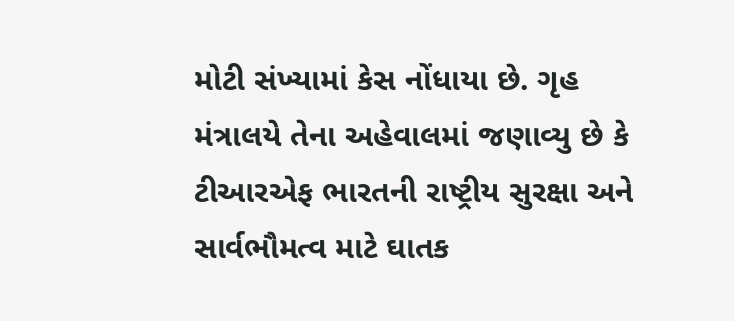મોટી સંખ્યામાં કેસ નોંધાયા છે. ગૃહ મંત્રાલયે તેના અહેવાલમાં જણાવ્યુ છે કે ટીઆરએફ ભારતની રાષ્ટ્રીય સુરક્ષા અને સાર્વભૌમત્વ માટે ઘાતક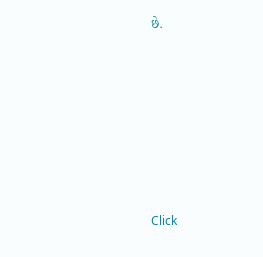છે.












Click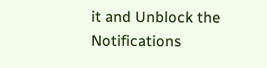it and Unblock the Notifications